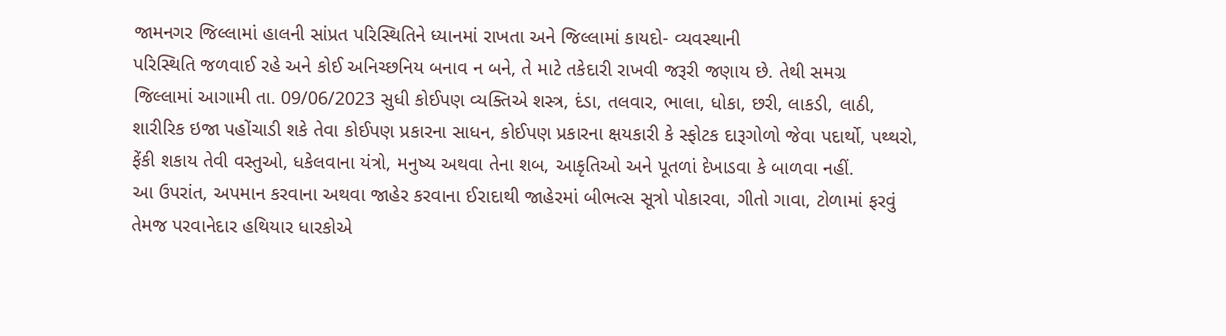જામનગર જિલ્લામાં હાલની સાંપ્રત પરિસ્થિતિને ધ્યાનમાં રાખતા અને જિલ્લામાં કાયદો- વ્યવસ્થાની
પરિસ્થિતિ જળવાઈ રહે અને કોઈ અનિચ્છનિય બનાવ ન બને, તે માટે તકેદારી રાખવી જરૂરી જણાય છે. તેથી સમગ્ર
જિલ્લામાં આગામી તા. 09/06/2023 સુધી કોઈપણ વ્યક્તિએ શસ્ત્ર, દંડા, તલવાર, ભાલા, ધોકા, છરી, લાકડી, લાઠી,
શારીરિક ઇજા પહોંચાડી શકે તેવા કોઈપણ પ્રકારના સાધન, કોઈપણ પ્રકારના ક્ષયકારી કે સ્ફોટક દારૂગોળો જેવા પદાર્થો, પથ્થરો,
ફેંકી શકાય તેવી વસ્તુઓ, ધકેલવાના યંત્રો, મનુષ્ય અથવા તેના શબ, આકૃતિઓ અને પૂતળાં દેખાડવા કે બાળવા નહીં.
આ ઉપરાંત, અપમાન કરવાના અથવા જાહેર કરવાના ઈરાદાથી જાહેરમાં બીભત્સ સૂત્રો પોકારવા, ગીતો ગાવા, ટોળામાં ફરવું
તેમજ પરવાનેદાર હથિયાર ધારકોએ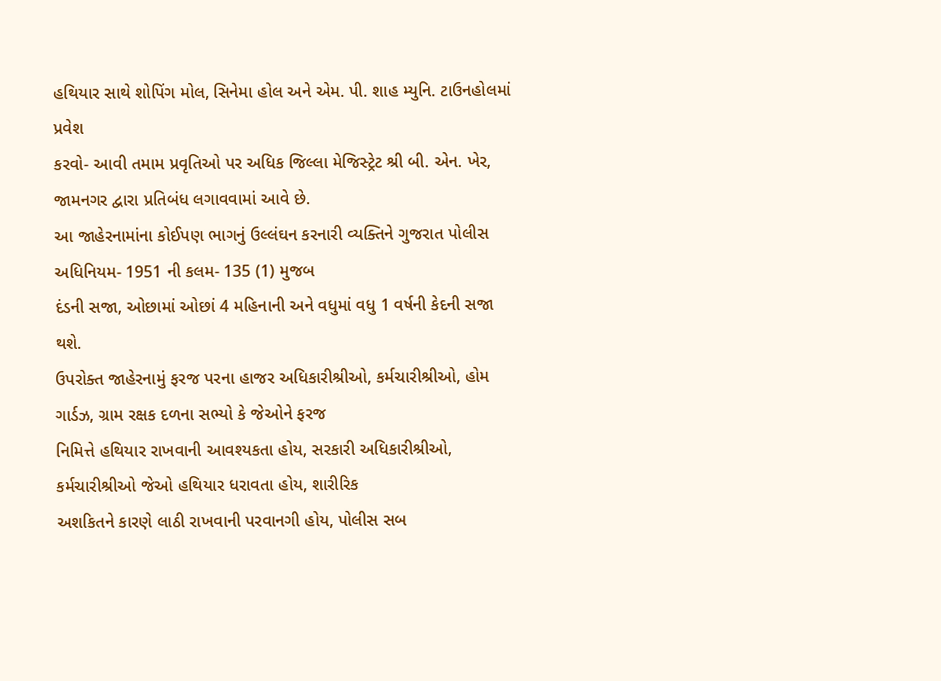હથિયાર સાથે શોપિંગ મોલ, સિનેમા હોલ અને એમ. પી. શાહ મ્યુનિ. ટાઉનહોલમાં પ્રવેશ
કરવો- આવી તમામ પ્રવૃતિઓ પર અધિક જિલ્લા મેજિસ્ટ્રેટ શ્રી બી. એન. ખેર, જામનગર દ્વારા પ્રતિબંધ લગાવવામાં આવે છે.
આ જાહેરનામાંના કોઈપણ ભાગનું ઉલ્લંઘન કરનારી વ્યક્તિને ગુજરાત પોલીસ અધિનિયમ- 1951 ની કલમ- 135 (1) મુજબ
દંડની સજા, ઓછામાં ઓછાં 4 મહિનાની અને વધુમાં વધુ 1 વર્ષની કેદની સજા થશે.
ઉપરોક્ત જાહેરનામું ફરજ પરના હાજર અધિકારીશ્રીઓ, કર્મચારીશ્રીઓ, હોમ ગાર્ડઝ, ગ્રામ રક્ષક દળના સભ્યો કે જેઓને ફરજ
નિમિત્તે હથિયાર રાખવાની આવશ્યકતા હોય, સરકારી અધિકારીશ્રીઓ, કર્મચારીશ્રીઓ જેઓ હથિયાર ધરાવતા હોય, શારીરિક
અશકિતને કારણે લાઠી રાખવાની પરવાનગી હોય, પોલીસ સબ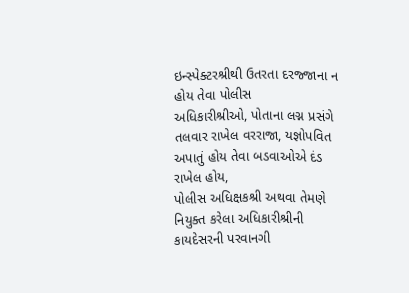ઇન્સ્પેક્ટરશ્રીથી ઉતરતા દરજ્જાના ન હોય તેવા પોલીસ
અધિકારીશ્રીઓ, પોતાના લગ્ન પ્રસંગે તલવાર રાખેલ વરરાજા, યજ્ઞોપવિત અપાતું હોય તેવા બડવાઓએ દંડ રાખેલ હોય,
પોલીસ અધિક્ષકશ્રી અથવા તેમણે નિયુક્ત કરેલા અધિકારીશ્રીની કાયદેસરની પરવાનગી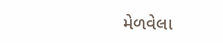મેળવેલા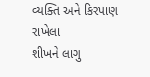વ્યક્તિ અને કિરપાણ રાખેલા
શીખને લાગુ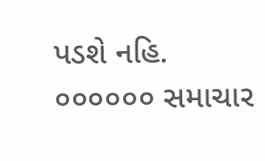પડશે નહિ.
૦૦૦૦૦૦ સમાચાર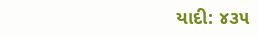યાદી: ૪૩૫